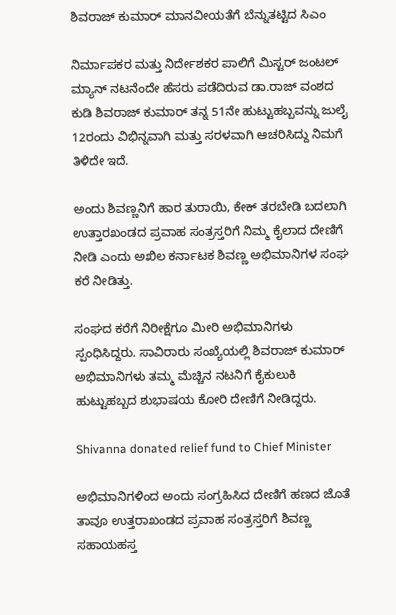ಶಿವರಾಜ್ ಕುಮಾರ್ ಮಾನವೀಯತೆಗೆ ಬೆನ್ನುತಟ್ಟಿದ ಸಿಎಂ

ನಿರ್ಮಾಪಕರ ಮತ್ತು ನಿರ್ದೇಶಕರ ಪಾಲಿಗೆ ಮಿಸ್ಟರ್ ಜಂಟಲ್ ಮ್ಯಾನ್ ನಟನೆಂದೇ ಹೆಸರು ಪಡೆದಿರುವ ಡಾ.ರಾಜ್ ವಂಶದ ಕುಡಿ ಶಿವರಾಜ್ ಕುಮಾರ್ ತನ್ನ 51ನೇ ಹುಟ್ಟುಹಬ್ಬವನ್ನು ಜುಲೈ 12ರಂದು ವಿಭಿನ್ನವಾಗಿ ಮತ್ತು ಸರಳವಾಗಿ ಆಚರಿಸಿದ್ದು ನಿಮಗೆ ತಿಳಿದೇ ಇದೆ.

ಅಂದು ಶಿವಣ್ಣನಿಗೆ ಹಾರ ತುರಾಯಿ, ಕೇಕ್ ತರಬೇಡಿ ಬದಲಾಗಿ ಉತ್ತಾರಖಂಡದ ಪ್ರವಾಹ ಸಂತ್ರಸ್ತರಿಗೆ ನಿಮ್ಮ ಕೈಲಾದ ದೇಣಿಗೆ ನೀಡಿ ಎಂದು ಅಖಿಲ ಕರ್ನಾಟಕ ಶಿವಣ್ಣ ಅಭಿಮಾನಿಗಳ ಸಂಘ ಕರೆ ನೀಡಿತ್ತು.

ಸಂಘದ ಕರೆಗೆ ನಿರೀಕ್ಷೆಗೂ ಮೀರಿ ಅಭಿಮಾನಿಗಳು ಸ್ಪಂಧಿಸಿದ್ದರು. ಸಾವಿರಾರು ಸಂಖ್ಯೆಯಲ್ಲಿ ಶಿವರಾಜ್ ಕುಮಾರ್ ಅಭಿಮಾನಿಗಳು ತಮ್ಮ ಮೆಚ್ಚಿನ ನಟನಿಗೆ ಕೈಕುಲುಕಿ ಹುಟ್ಟುಹಬ್ಬದ ಶುಭಾಷಯ ಕೋರಿ ದೇಣಿಗೆ ನೀಡಿದ್ದರು.

Shivanna donated relief fund to Chief Minister

ಅಭಿಮಾನಿಗಳಿಂದ ಅಂದು ಸಂಗ್ರಹಿಸಿದ ದೇಣಿಗೆ ಹಣದ ಜೊತೆ ತಾವೂ ಉತ್ತರಾಖಂಡದ ಪ್ರವಾಹ ಸಂತ್ರಸ್ತರಿಗೆ ಶಿವಣ್ಣ ಸಹಾಯಹಸ್ತ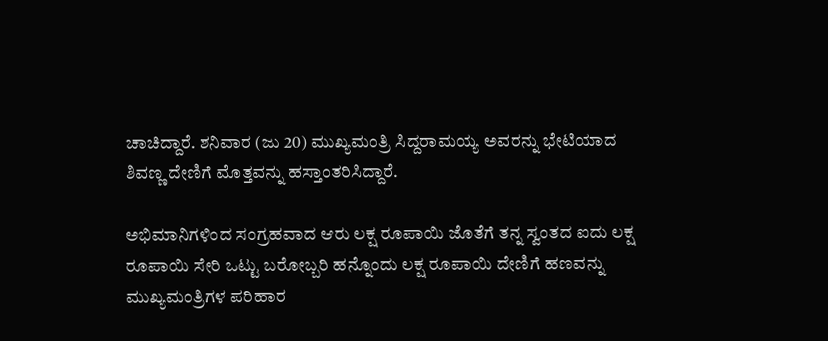ಚಾಚಿದ್ದಾರೆ. ಶನಿವಾರ (ಜು 20) ಮುಖ್ಯಮಂತ್ರಿ ಸಿದ್ದರಾಮಯ್ಯ ಅವರನ್ನು ಭೇಟಿಯಾದ ಶಿವಣ್ಣ ದೇಣಿಗೆ ಮೊತ್ತವನ್ನು ಹಸ್ತಾಂತರಿಸಿದ್ದಾರೆ.

ಅಭಿಮಾನಿಗಳಿಂದ ಸಂಗ್ರಹವಾದ ಆರು ಲಕ್ಷ ರೂಪಾಯಿ ಜೊತೆಗೆ ತನ್ನ ಸ್ವಂತದ ಐದು ಲಕ್ಷ ರೂಪಾಯಿ ಸೇರಿ ಒಟ್ಟು ಬರೋಬ್ಬರಿ ಹನ್ನೊಂದು ಲಕ್ಷ ರೂಪಾಯಿ ದೇಣಿಗೆ ಹಣವನ್ನು ಮುಖ್ಯಮಂತ್ರಿಗಳ ಪರಿಹಾರ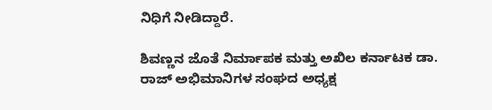ನಿಧಿಗೆ ನೀಡಿದ್ದಾರೆ.

ಶಿವಣ್ಣನ ಜೊತೆ ನಿರ್ಮಾಪಕ ಮತ್ತು ಅಖಿಲ ಕರ್ನಾಟಕ ಡಾ. ರಾಜ್ ಅಭಿಮಾನಿಗಳ ಸಂಘದ ಅಧ್ಯಕ್ಷ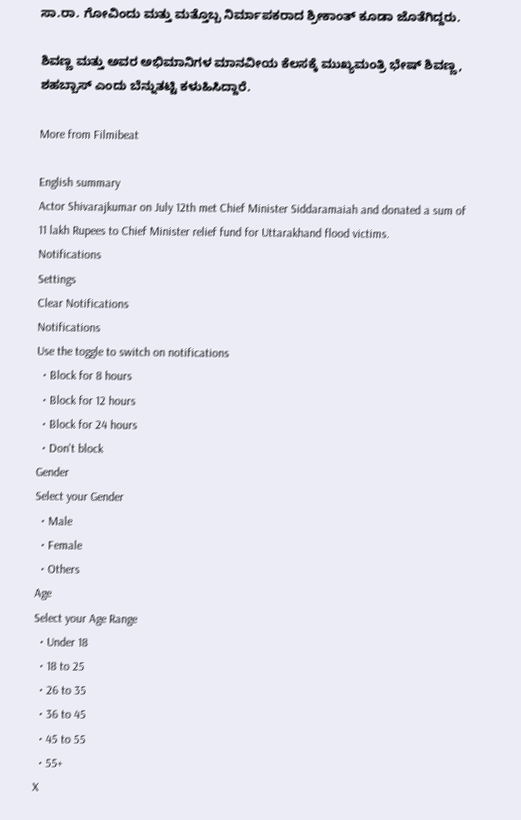ಸಾ.ರಾ. ಗೋವಿಂದು ಮತ್ತು ಮತ್ತೊಬ್ಬ ನಿರ್ಮಾಪಕರಾದ ಶ್ರೀಕಾಂತ್ ಕೂಡಾ ಜೊತೆಗಿದ್ದರು.

ಶಿವಣ್ಣ ಮತ್ತು ಅವರ ಅಭಿಮಾನಿಗಳ ಮಾನವೀಯ ಕೆಲಸಕ್ಕೆ ಮುಖ್ಯಮಂತ್ರಿ ಭೇಷ್ ಶಿವಣ್ಣ, ಶಹಬ್ಬಾಸ್ ಎಂದು ಬೆನ್ನುತಟ್ಟಿ ಕಳುಹಿಸಿದ್ದಾರೆ.

More from Filmibeat

English summary
Actor Shivarajkumar on July 12th met Chief Minister Siddaramaiah and donated a sum of 11 lakh Rupees to Chief Minister relief fund for Uttarakhand flood victims.
Notifications
Settings
Clear Notifications
Notifications
Use the toggle to switch on notifications
  • Block for 8 hours
  • Block for 12 hours
  • Block for 24 hours
  • Don't block
Gender
Select your Gender
  • Male
  • Female
  • Others
Age
Select your Age Range
  • Under 18
  • 18 to 25
  • 26 to 35
  • 36 to 45
  • 45 to 55
  • 55+
X